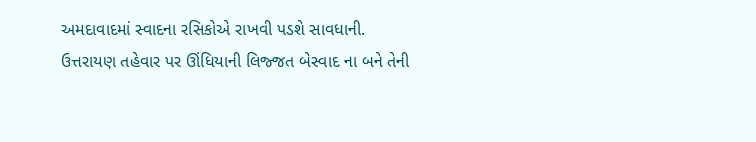અમદાવાદમાં સ્વાદના રસિકોએ રાખવી પડશે સાવધાની. ઉત્તરાયણ તહેવાર પર ઊંધિયાની લિજ્જત બેસ્વાદ ના બને તેની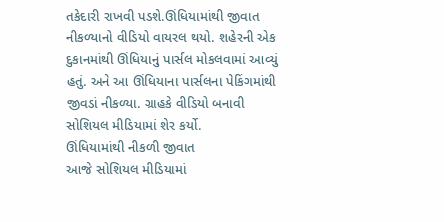તકેદારી રાખવી પડશે.ઊંધિયામાંથી જીવાત નીકળ્યાનો વીડિયો વાયરલ થયો. શહેરની એક દુકાનમાંથી ઊંધિયાનું પાર્સલ મોકલવામાં આવ્યું હતું. અને આ ઊંધિયાના પાર્સલના પેકિંગમાંથી જીવડાં નીકળ્યા. ગ્રાહકે વીડિયો બનાવી સોશિયલ મીડિયામાં શેર કર્યો.
ઊંધિયામાંથી નીકળી જીવાત
આજે સોશિયલ મીડિયામાં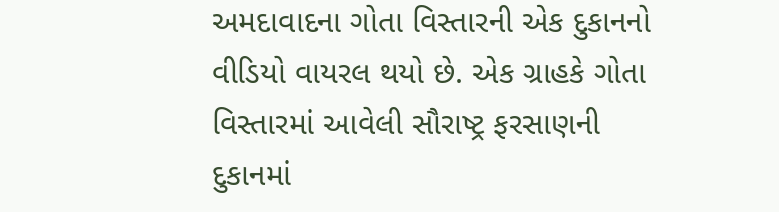અમદાવાદના ગોતા વિસ્તારની એક દુકાનનો વીડિયો વાયરલ થયો છે. એક ગ્રાહકે ગોતા વિસ્તારમાં આવેલી સૌરાષ્ટ્ર ફરસાણની દુકાનમાં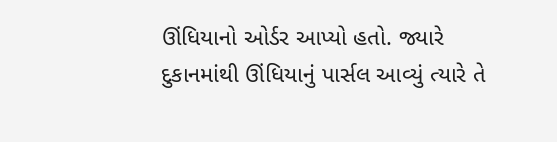ઊંધિયાનો ઓર્ડર આપ્યો હતો. જ્યારે દુકાનમાંથી ઊંધિયાનું પાર્સલ આવ્યું ત્યારે તે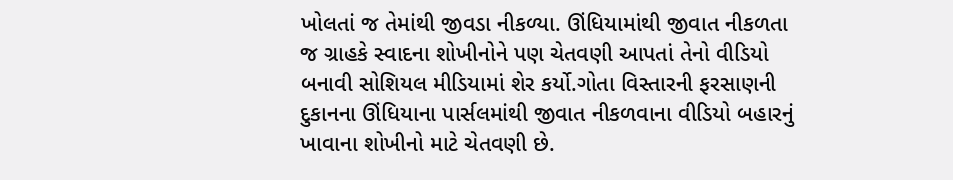ખોલતાં જ તેમાંથી જીવડા નીકળ્યા. ઊંધિયામાંથી જીવાત નીકળતા જ ગ્રાહકે સ્વાદના શોખીનોને પણ ચેતવણી આપતાં તેનો વીડિયો બનાવી સોશિયલ મીડિયામાં શેર કર્યો.ગોતા વિસ્તારની ફરસાણની દુકાનના ઊંધિયાના પાર્સલમાંથી જીવાત નીકળવાના વીડિયો બહારનું ખાવાના શોખીનો માટે ચેતવણી છે.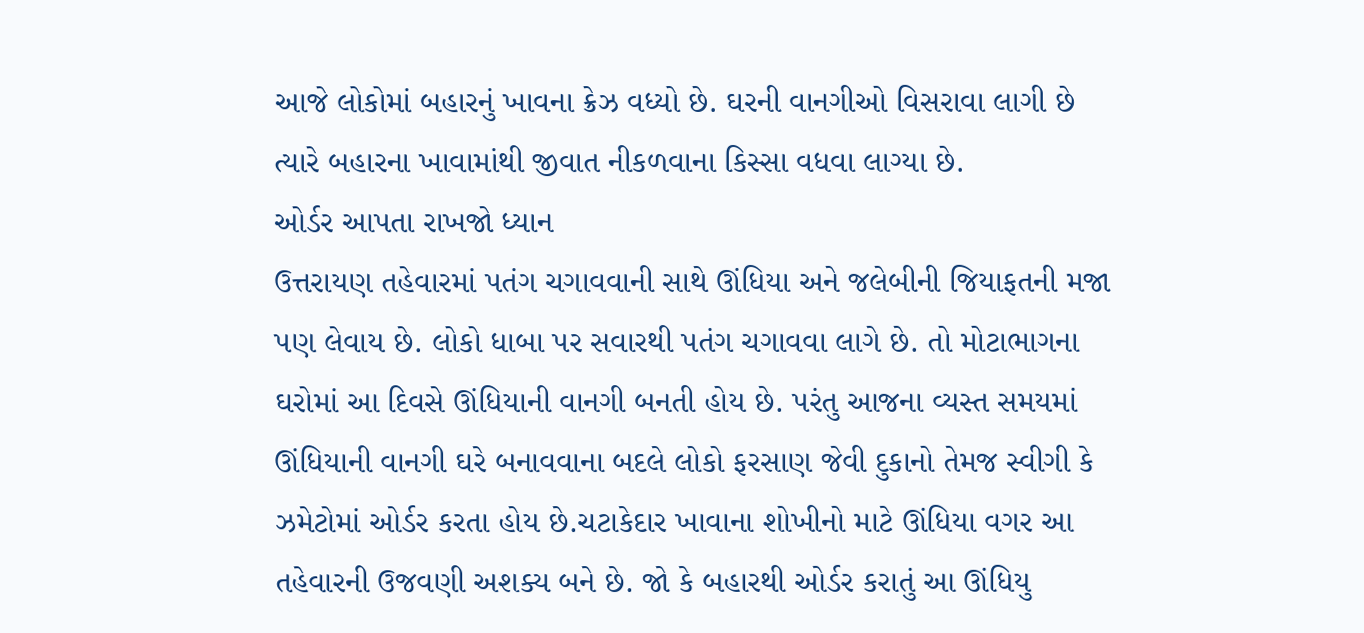આજે લોકોમાં બહારનું ખાવના ક્રેઝ વધ્યો છે. ઘરની વાનગીઓ વિસરાવા લાગી છે ત્યારે બહારના ખાવામાંથી જીવાત નીકળવાના કિસ્સા વધવા લાગ્યા છે.
ઓર્ડર આપતા રાખજો ધ્યાન
ઉત્તરાયણ તહેવારમાં પતંગ ચગાવવાની સાથે ઊંધિયા અને જલેબીની જિયાફતની મજા પણ લેવાય છે. લોકો ધાબા પર સવારથી પતંગ ચગાવવા લાગે છે. તો મોટાભાગના ઘરોમાં આ દિવસે ઊંધિયાની વાનગી બનતી હોય છે. પરંતુ આજના વ્યસ્ત સમયમાં ઊંધિયાની વાનગી ઘરે બનાવવાના બદલે લોકો ફરસાણ જેવી દુકાનો તેમજ સ્વીગી કે ઝમેટોમાં ઓર્ડર કરતા હોય છે.ચટાકેદાર ખાવાના શોખીનો માટે ઊંધિયા વગર આ તહેવારની ઉજવણી અશક્ય બને છે. જો કે બહારથી ઓર્ડર કરાતું આ ઊંધિયુ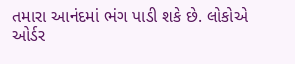તમારા આનંદમાં ભંગ પાડી શકે છે. લોકોએ ઓર્ડર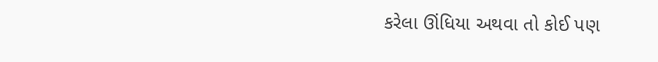કરેલા ઊંધિયા અથવા તો કોઈ પણ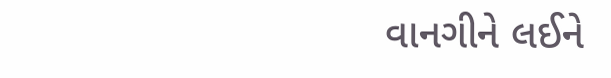વાનગીને લઈને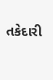તકેદારી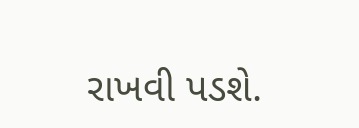રાખવી પડશે.